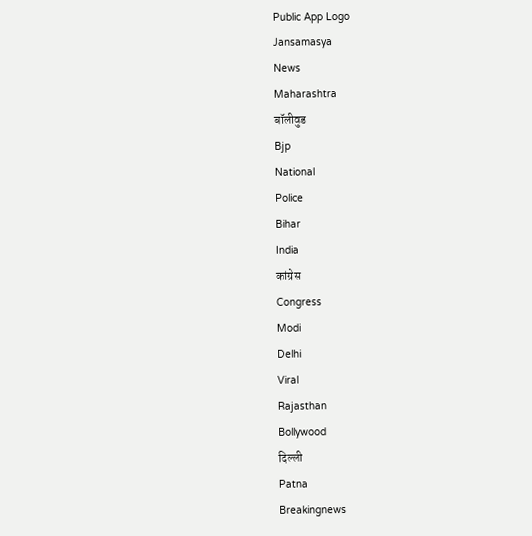Public App Logo
Jansamasya
News
Maharashtra
बॉलीवुड
Bjp
National
Police
Bihar
India
कांग्रेस
Congress
Modi
Delhi
Viral
Rajasthan
Bollywood
दिल्ली
Patna
Breakingnews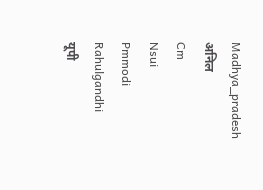Madhya_pradesh
अनिल
Cm
Nsui
Pmmodi
Rahulgandhi
यूपी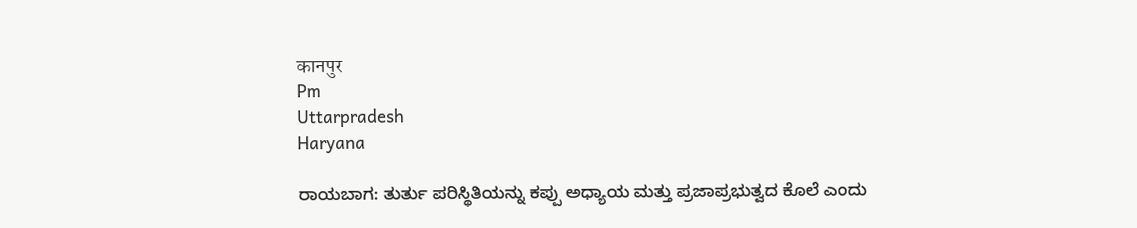कानपुर
Pm
Uttarpradesh
Haryana

ರಾಯಬಾಗ: ತುರ್ತು ಪರಿಸ್ಥಿತಿಯನ್ನು ಕಪ್ಪು ಅಧ್ಯಾಯ ಮತ್ತು ಪ್ರಜಾಪ್ರಭುತ್ವದ ಕೊಲೆ ಎಂದು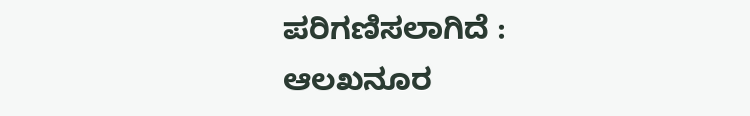ಪರಿಗಣಿಸಲಾಗಿದೆ : ಆಲಖನೂರ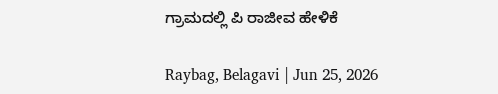ಗ್ರಾಮದಲ್ಲಿ ಪಿ ರಾಜೀವ ಹೇಳಿಕೆ

Raybag, Belagavi | Jun 25, 2026